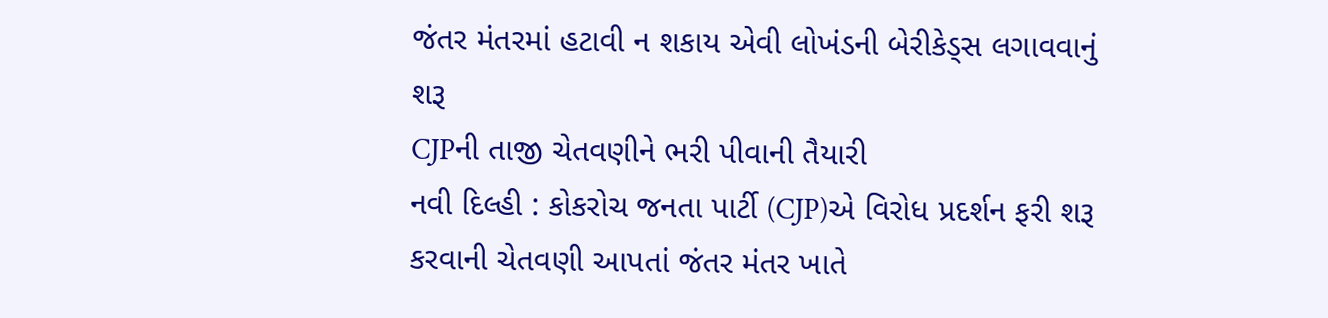જંતર મંતરમાં હટાવી ન શકાય એવી લોખંડની બેરીકેડ્સ લગાવવાનું શરૂ
CJPની તાજી ચેતવણીને ભરી પીવાની તૈયારી
નવી દિલ્હી : કોકરોચ જનતા પાર્ટી (CJP)એ વિરોધ પ્રદર્શન ફરી શરૂ કરવાની ચેતવણી આપતાં જંતર મંતર ખાતે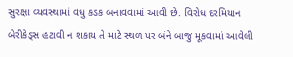સુરક્ષા વ્યવસ્થામાં વધુ કડક બનાવવામાં આવી છે. વિરોધ દરમિયાન બેરીકેડ્સ હટાવી ન શકાય તે માટે સ્થળ પર બંને બાજુ મૂકવામાં આવેલી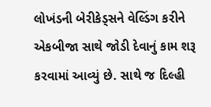લોખંડની બેરીકેડ્સને વેલ્ડિંગ કરીને એકબીજા સાથે જોડી દેવાનું કામ શરૂ કરવામાં આવ્યું છે. સાથે જ દિલ્હી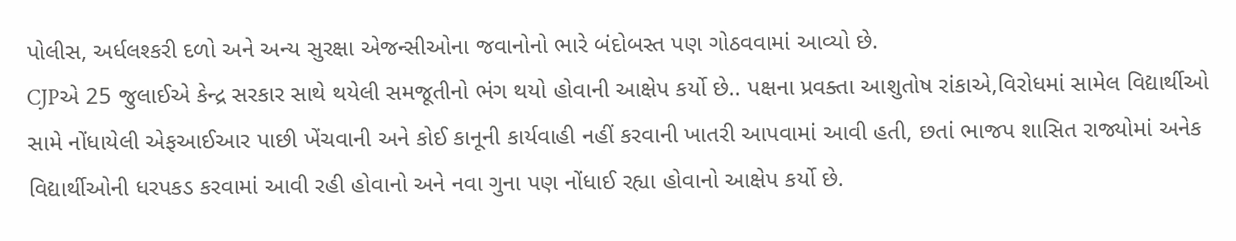પોલીસ, અર્ધલશ્કરી દળો અને અન્ય સુરક્ષા એજન્સીઓના જવાનોનો ભારે બંદોબસ્ત પણ ગોઠવવામાં આવ્યો છે.
CJPએ 25 જુલાઈએ કેન્દ્ર સરકાર સાથે થયેલી સમજૂતીનો ભંગ થયો હોવાની આક્ષેપ કર્યો છે.. પક્ષના પ્રવક્તા આશુતોષ રાંકાએ,વિરોધમાં સામેલ વિદ્યાર્થીઓ સામે નોંધાયેલી એફઆઈઆર પાછી ખેંચવાની અને કોઈ કાનૂની કાર્યવાહી નહીં કરવાની ખાતરી આપવામાં આવી હતી, છતાં ભાજપ શાસિત રાજ્યોમાં અનેક વિદ્યાર્થીઓની ધરપકડ કરવામાં આવી રહી હોવાનો અને નવા ગુના પણ નોંધાઈ રહ્યા હોવાનો આક્ષેપ કર્યો છે.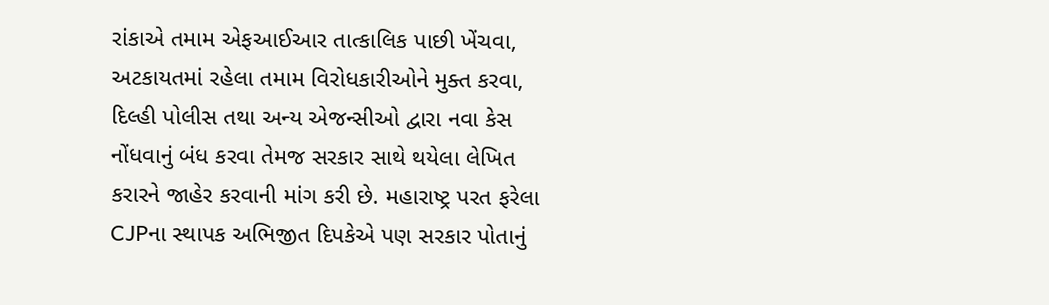રાંકાએ તમામ એફઆઈઆર તાત્કાલિક પાછી ખેંચવા, અટકાયતમાં રહેલા તમામ વિરોધકારીઓને મુક્ત કરવા, દિલ્હી પોલીસ તથા અન્ય એજન્સીઓ દ્વારા નવા કેસ નોંધવાનું બંધ કરવા તેમજ સરકાર સાથે થયેલા લેખિત કરારને જાહેર કરવાની માંગ કરી છે. મહારાષ્ટ્ર પરત ફરેલા CJPના સ્થાપક અભિજીત દિપકેએ પણ સરકાર પોતાનું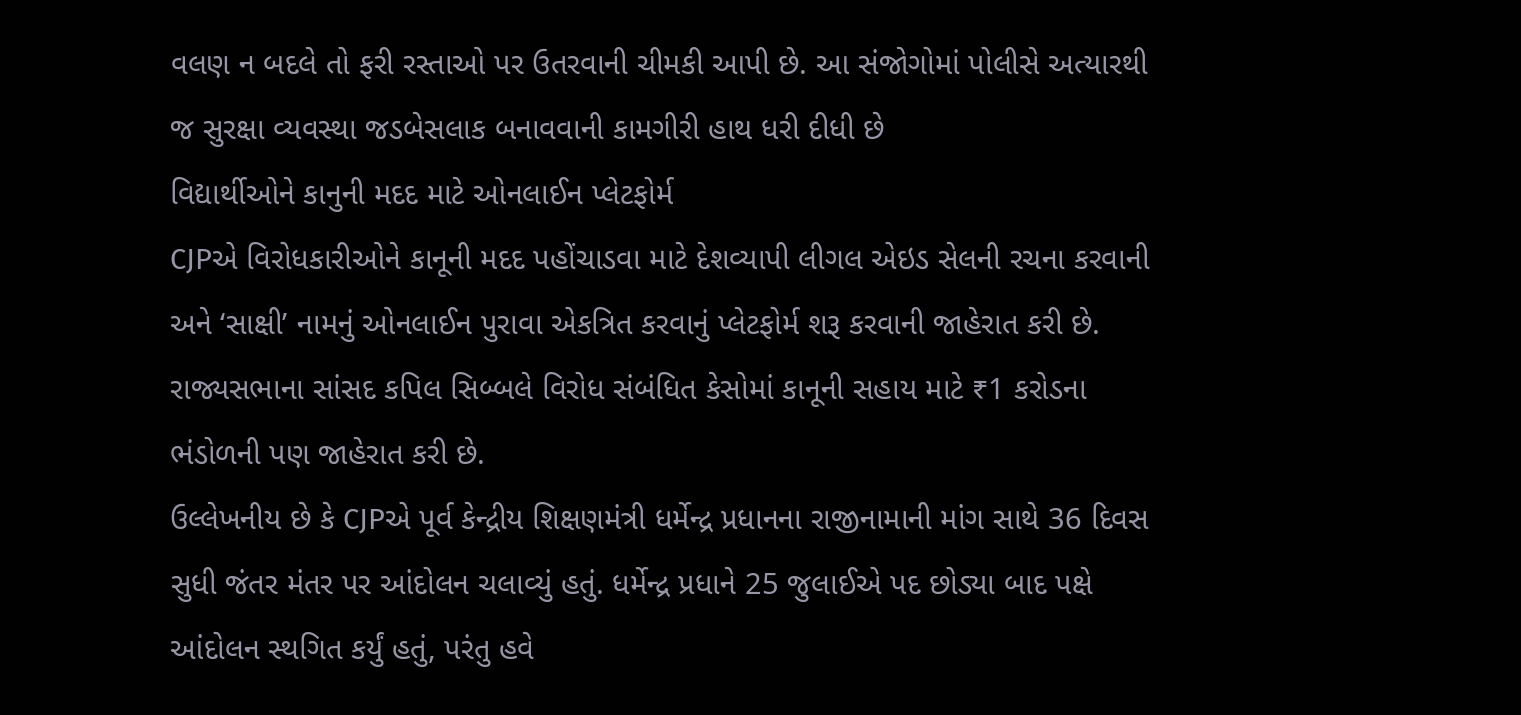વલણ ન બદલે તો ફરી રસ્તાઓ પર ઉતરવાની ચીમકી આપી છે. આ સંજોગોમાં પોલીસે અત્યારથી જ સુરક્ષા વ્યવસ્થા જડબેસલાક બનાવવાની કામગીરી હાથ ધરી દીધી છે
વિદ્યાર્થીઓને કાનુની મદદ માટે ઓનલાઈન પ્લેટફોર્મ
CJPએ વિરોધકારીઓને કાનૂની મદદ પહોંચાડવા માટે દેશવ્યાપી લીગલ એઇડ સેલની રચના કરવાની અને ‘સાક્ષી’ નામનું ઓનલાઈન પુરાવા એકત્રિત કરવાનું પ્લેટફોર્મ શરૂ કરવાની જાહેરાત કરી છે. રાજ્યસભાના સાંસદ કપિલ સિબ્બલે વિરોધ સંબંધિત કેસોમાં કાનૂની સહાય માટે ₹1 કરોડના ભંડોળની પણ જાહેરાત કરી છે.
ઉલ્લેખનીય છે કે CJPએ પૂર્વ કેન્દ્રીય શિક્ષણમંત્રી ધર્મેન્દ્ર પ્રધાનના રાજીનામાની માંગ સાથે 36 દિવસ સુધી જંતર મંતર પર આંદોલન ચલાવ્યું હતું. ધર્મેન્દ્ર પ્રધાને 25 જુલાઈએ પદ છોડ્યા બાદ પક્ષે આંદોલન સ્થગિત કર્યું હતું, પરંતુ હવે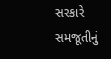સરકારે સમજૂતીનું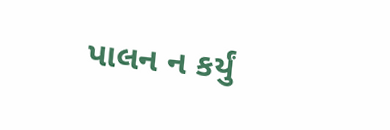પાલન ન કર્યું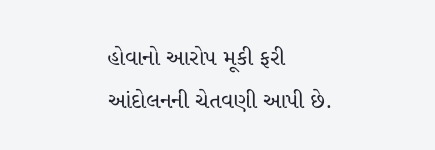હોવાનો આરોપ મૂકી ફરી આંદોલનની ચેતવણી આપી છે.